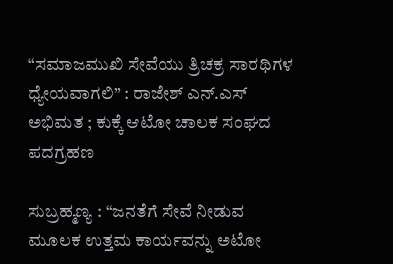“ಸಮಾಜಮುಖಿ ಸೇವೆಯು ತ್ರಿಚಕ್ರ ಸಾರಥಿಗಳ ಧ್ಯೇಯವಾಗಲಿ” : ರಾಜೇಶ್ ಎನ್.ಎಸ್ ಅಭಿಮತ ; ಕುಕ್ಕೆ ಆಟೋ ಚಾಲಕ ಸಂಘದ ಪದಗ್ರಹಣ

ಸುಬ್ರಹ್ಮಣ್ಯ : “ಜನತೆಗೆ ಸೇವೆ ನೀಡುವ ಮೂಲಕ ಉತ್ತಮ ಕಾರ್ಯವನ್ನು ಅಟೋ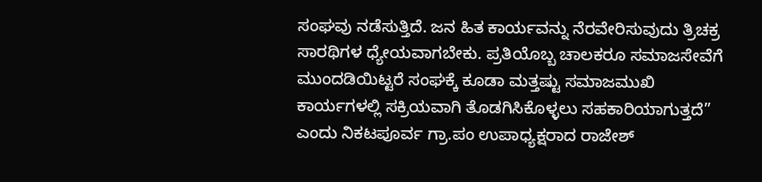ಸಂಘವು ನಡೆಸುತ್ತಿದೆ. ಜನ ಹಿತ ಕಾರ್ಯವನ್ನು ನೆರವೇರಿಸುವುದು ತ್ರಿಚಕ್ರ ಸಾರಥಿಗಳ ಧ್ಯೇಯವಾಗಬೇಕು. ಪ್ರತಿಯೊಬ್ಬ ಚಾಲಕರೂ ಸಮಾಜಸೇವೆಗೆ ಮುಂದಡಿಯಿಟ್ಟರೆ ಸಂಘಕ್ಕೆ ಕೂಡಾ ಮತ್ತಷ್ಟು ಸಮಾಜಮುಖಿ ಕಾರ್ಯಗಳಲ್ಲಿ ಸಕ್ರಿಯವಾಗಿ ತೊಡಗಿಸಿಕೊಳ್ಳಲು ಸಹಕಾರಿಯಾಗುತ್ತದೆ” ಎಂದು ನಿಕಟಪೂರ್ವ ಗ್ರಾ.ಪಂ ಉಪಾಧ್ಯಕ್ಷರಾದ ರಾಜೇಶ್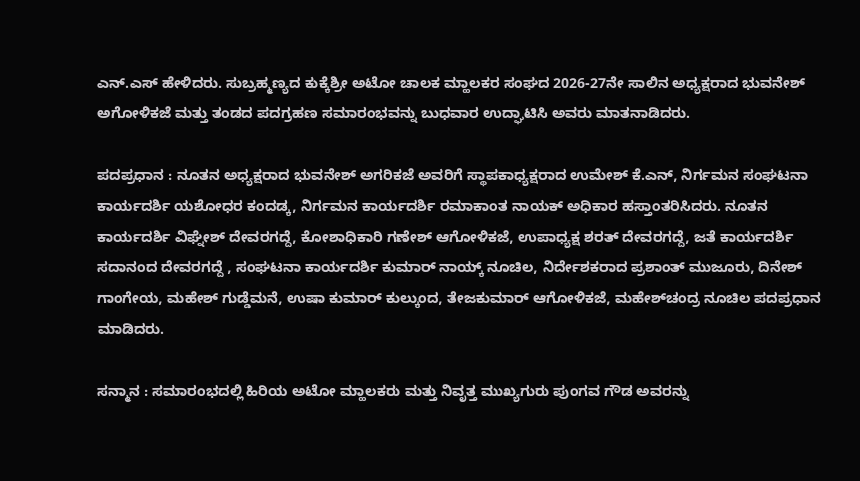ಎನ್.ಎಸ್ ಹೇಳಿದರು. ಸುಬ್ರಹ್ಮಣ್ಯದ ಕುಕ್ಕೆಶ್ರೀ ಅಟೋ ಚಾಲಕ ಮ್ಹಾಲಕರ ಸಂಘದ 2026-27ನೇ ಸಾಲಿನ ಅಧ್ಯಕ್ಷರಾದ ಭುವನೇಶ್ ಅಗೋಳಿಕಜೆ ಮತ್ತು ತಂಡದ ಪದಗ್ರಹಣ ಸಮಾರಂಭವನ್ನು ಬುಧವಾರ ಉದ್ಘಾಟಿಸಿ ಅವರು ಮಾತನಾಡಿದರು.

ಪದಪ್ರಧಾನ : ನೂತನ ಅಧ್ಯಕ್ಷರಾದ ಭುವನೇಶ್ ಅಗರಿಕಜೆ ಅವರಿಗೆ ಸ್ಥಾಪಕಾಧ್ಯಕ್ಷರಾದ ಉಮೇಶ್ ಕೆ.ಎನ್, ನಿರ್ಗಮನ ಸಂಘಟನಾ ಕಾರ್ಯದರ್ಶಿ ಯಶೋಧರ ಕಂದಡ್ಕ, ನಿರ್ಗಮನ ಕಾರ್ಯದರ್ಶಿ ರಮಾಕಾಂತ ನಾಯಕ್ ಅಧಿಕಾರ ಹಸ್ತಾಂತರಿಸಿದರು. ನೂತನ ಕಾರ್ಯದರ್ಶಿ ವಿಘ್ನೇಶ್ ದೇವರಗದ್ದೆ, ಕೋಶಾಧಿಕಾರಿ ಗಣೇಶ್ ಆಗೋಳಿಕಜೆ, ಉಪಾಧ್ಯಕ್ಷ ಶರತ್ ದೇವರಗದ್ದೆ, ಜತೆ ಕಾರ್ಯದರ್ಶಿ ಸದಾನಂದ ದೇವರಗದ್ದೆ , ಸಂಘಟನಾ ಕಾರ್ಯದರ್ಶಿ ಕುಮಾರ್ ನಾಯ್ಕ್ ನೂಚಿಲ, ನಿರ್ದೇಶಕರಾದ ಪ್ರಶಾಂತ್ ಮುಜೂರು, ದಿನೇಶ್ ಗಾಂಗೇಯ, ಮಹೇಶ್ ಗುಡ್ಡೆಮನೆ, ಉಷಾ ಕುಮಾರ್ ಕುಲ್ಕುಂದ, ತೇಜಕುಮಾರ್ ಆಗೋಳಿಕಜೆ, ಮಹೇಶ್‌ಚಂದ್ರ ನೂಚಿಲ ಪದಪ್ರಧಾನ ಮಾಡಿದರು.

ಸನ್ಮಾನ : ಸಮಾರಂಭದಲ್ಲಿ ಹಿರಿಯ ಅಟೋ ಮ್ಹಾಲಕರು ಮತ್ತು ನಿವೃತ್ತ ಮುಖ್ಯಗುರು ಪುಂಗವ ಗೌಡ ಅವರನ್ನು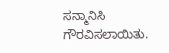ಸನ್ಮಾನಿಸಿ ಗೌರವಿಸಲಾಯಿತು.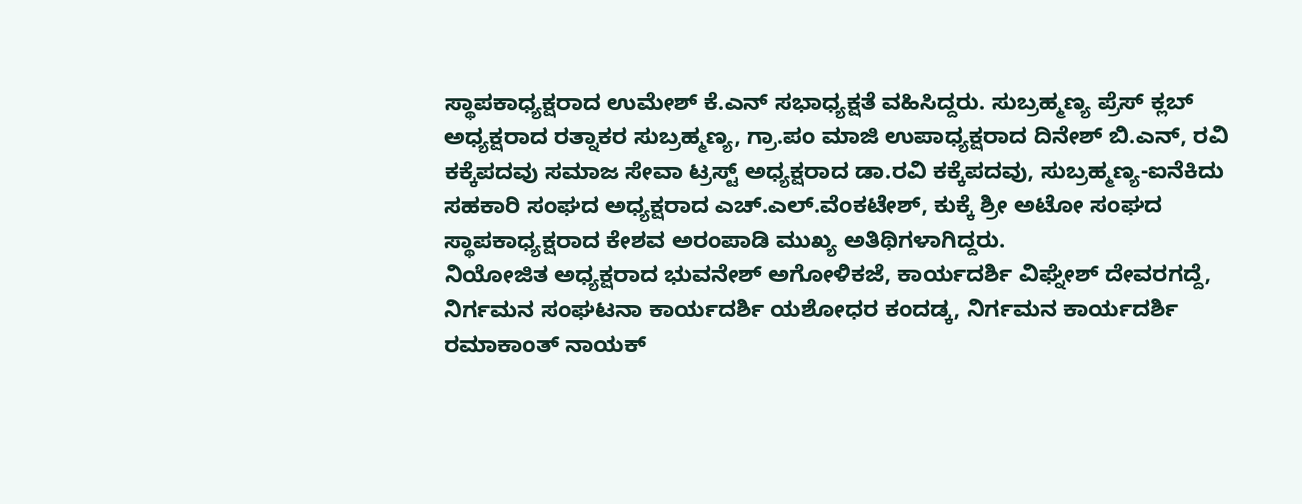ಸ್ಥಾಪಕಾಧ್ಯಕ್ಷರಾದ ಉಮೇಶ್ ಕೆ.ಎನ್ ಸಭಾಧ್ಯಕ್ಷತೆ ವಹಿಸಿದ್ದರು. ಸುಬ್ರಹ್ಮಣ್ಯ ಪ್ರೆಸ್ ಕ್ಲಬ್ ಅಧ್ಯಕ್ಷರಾದ ರತ್ನಾಕರ ಸುಬ್ರಹ್ಮಣ್ಯ, ಗ್ರಾ.ಪಂ ಮಾಜಿ ಉಪಾಧ್ಯಕ್ಷರಾದ ದಿನೇಶ್ ಬಿ.ಎನ್, ರವಿ ಕಕ್ಕೆಪದವು ಸಮಾಜ ಸೇವಾ ಟ್ರಸ್ಟ್ ಅಧ್ಯಕ್ಷರಾದ ಡಾ.ರವಿ ಕಕ್ಕೆಪದವು, ಸುಬ್ರಹ್ಮಣ್ಯ-ಐನೆಕಿದು ಸಹಕಾರಿ ಸಂಘದ ಅಧ್ಯಕ್ಷರಾದ ಎಚ್.ಎಲ್.ವೆಂಕಟೇಶ್, ಕುಕ್ಕೆ ಶ್ರೀ ಅಟೋ ಸಂಘದ ಸ್ಥಾಪಕಾಧ್ಯಕ್ಷರಾದ ಕೇಶವ ಅರಂಪಾಡಿ ಮುಖ್ಯ ಅತಿಥಿಗಳಾಗಿದ್ದರು.
ನಿಯೋಜಿತ ಅಧ್ಯಕ್ಷರಾದ ಭುವನೇಶ್ ಅಗೋಳಿಕಜೆ, ಕಾರ್ಯದರ್ಶಿ ವಿಘ್ನೇಶ್ ದೇವರಗದ್ದೆ, ನಿರ್ಗಮನ ಸಂಘಟನಾ ಕಾರ್ಯದರ್ಶಿ ಯಶೋಧರ ಕಂದಡ್ಕ, ನಿರ್ಗಮನ ಕಾರ್ಯದರ್ಶಿ ರಮಾಕಾಂತ್ ನಾಯಕ್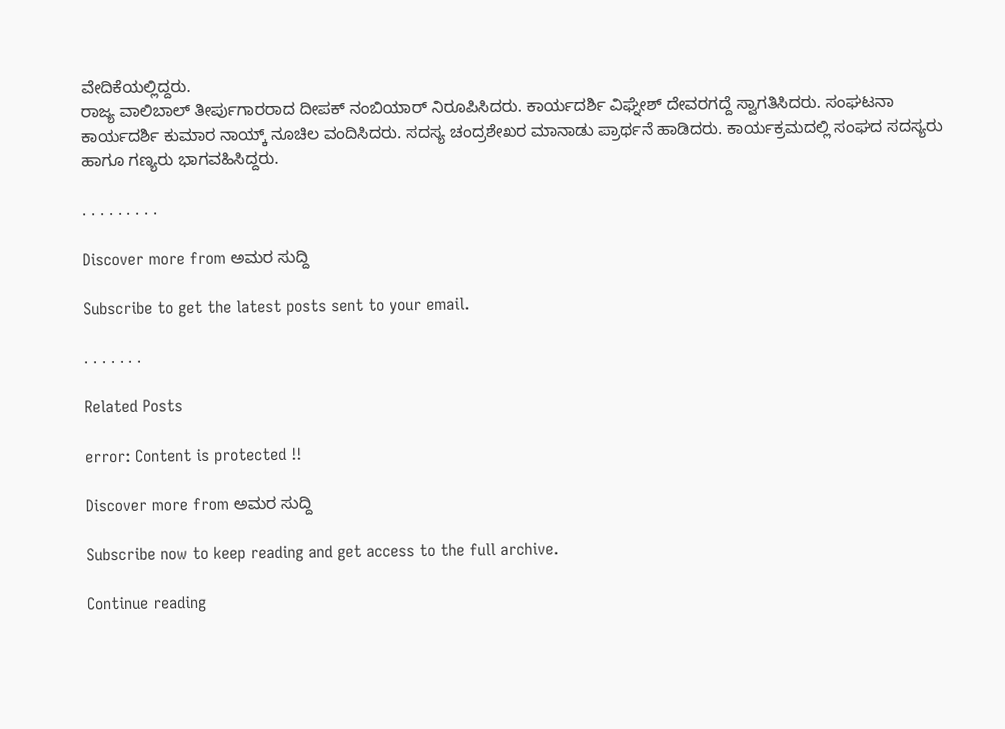ವೇದಿಕೆಯಲ್ಲಿದ್ದರು.
ರಾಜ್ಯ ವಾಲಿಬಾಲ್ ತೀರ್ಪುಗಾರರಾದ ದೀಪಕ್ ನಂಬಿಯಾರ್ ನಿರೂಪಿಸಿದರು. ಕಾರ್ಯದರ್ಶಿ ವಿಘ್ನೇಶ್ ದೇವರಗದ್ದೆ ಸ್ವಾಗತಿಸಿದರು. ಸಂಘಟನಾ ಕಾರ್ಯದರ್ಶಿ ಕುಮಾರ ನಾಯ್ಕ್ ನೂಚಿಲ ವಂದಿಸಿದರು. ಸದಸ್ಯ ಚಂದ್ರಶೇಖರ ಮಾನಾಡು ಪ್ರಾರ್ಥನೆ ಹಾಡಿದರು. ಕಾರ್ಯಕ್ರಮದಲ್ಲಿ ಸಂಘದ ಸದಸ್ಯರು ಹಾಗೂ ಗಣ್ಯರು ಭಾಗವಹಿಸಿದ್ದರು.

. . . . . . . . .

Discover more from ಅಮರ ಸುದ್ದಿ

Subscribe to get the latest posts sent to your email.

. . . . . . .

Related Posts

error: Content is protected !!

Discover more from ಅಮರ ಸುದ್ದಿ

Subscribe now to keep reading and get access to the full archive.

Continue reading